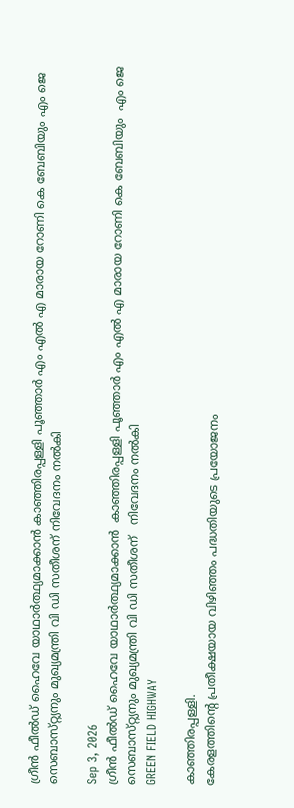ഗ്രീൻ ഫീൽഡ് ഹൈവേ യാഥാർത്ഥ്യമാക്കാൻ കാഞ്ഞിരപ്പള്ളി പൂഞ്ഞാർ എം എൽ എ മാരായ റോണി കെ ബേബിയും എം ജെ സെബാസ്‌റ്റ്യനും മുഖ്യമന്ത്രി വി ഡി സതീശന് നിവേദനം നൽകി

Sep 3, 2026
ഗ്രീൻ ഫീൽഡ് ഹൈവേ യാഥാർത്ഥ്യമാക്കാൻ  കാഞ്ഞിരപ്പള്ളി പൂഞ്ഞാർ എം എൽ എ മാരായ റോണി കെ ബേബിയും  എം ജെ സെബാസ്‌റ്റ്യനും മുഖ്യമന്ത്രി വി ഡി സതീശന്   നിവേദനം നൽകി
GREEN FIELD HIGHWAY

കാഞ്ഞിരപ്പള്ളി.
കേരളത്തിൻ്റെ പ്രതീക്ഷയായ വിഴിഞ്ഞം പദ്ധതിയുടെ പ്രയോജനം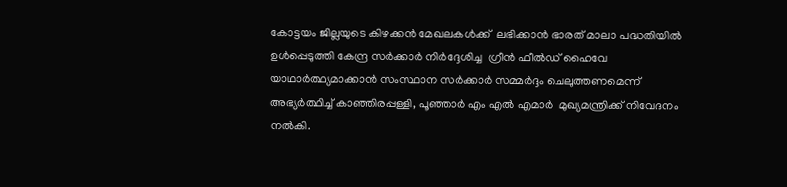കോട്ടയം ജില്ലയുടെ കിഴക്കൻ മേഖലകൾക്ക്  ലഭിക്കാൻ ഭാരത് മാലാ പദ്ധതിയിൽ ഉൾപ്പെടുത്തി കേന്ദ്ര സർക്കാർ നിർദ്ദേശിച്ച  ഗ്രീൻ ഫീൽഡ് ഹൈവേ യാഥാർത്ഥ്യമാക്കാൻ സംസ്ഥാന സർക്കാർ സമ്മർദ്ദം ചെലുത്തണമെന്ന് അഭ്യർത്ഥിച്ച് കാഞ്ഞിരപ്പള്ളി, പൂഞ്ഞാർ എം എൽ എമാർ  മുഖ്യമന്ത്രിക്ക് നിവേദനം നൽകി.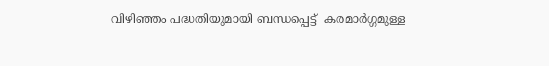വിഴിഞ്ഞം പദ്ധതിയുമായി ബന്ധപ്പെട്ട്  കരമാർഗ്ഗമുള്ള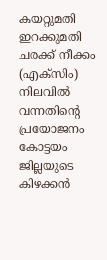കയറ്റുമതി ഇറക്കുമതി ചരക്ക് നീക്കം (എക്സിം) നിലവിൽ വന്നതിൻ്റെ പ്രയോജനം കോട്ടയം ജില്ലയുടെ കിഴക്കൻ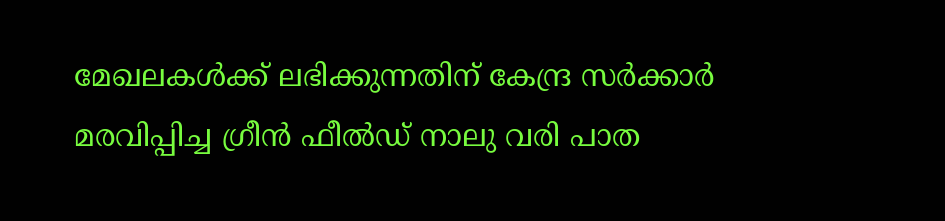മേഖലകൾക്ക് ലഭിക്കുന്നതിന് കേന്ദ്ര സർക്കാർ മരവിപ്പിച്ച ഗ്രീൻ ഫീൽഡ് നാലു വരി പാത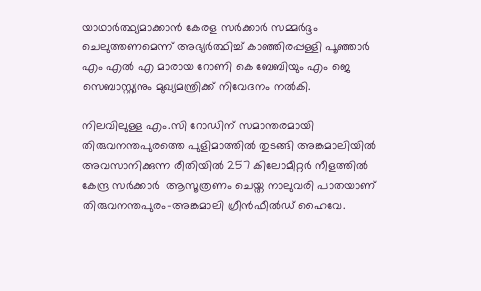യാഥാർത്ഥ്യമാക്കാൻ കേരള സർക്കാർ സമ്മർദ്ദം ചെലുത്തണമെന്ന് അഭ്യർത്ഥിച്ച് കാഞ്ഞിരപ്പള്ളി പൂഞ്ഞാർ എം എൽ എ മാരായ റോണി കെ ബേബിയും എം ജെ സെബാസ്റ്റ്യനും മുഖ്യമന്ത്രിക്ക് നിവേദനം നൽകി.

നിലവിലുള്ള എം.സി റോഡിന് സമാന്തരമായി തിരുവനന്തപുരത്തെ പുളിമാത്തിൽ തുടങ്ങി അങ്കമാലിയിൽ അവസാനിക്കുന്ന രീതിയിൽ 257 കിലോമീറ്റർ നീളത്തിൽ കേന്ദ്ര സർക്കാർ  ആസൂത്രണം ചെയ്ത നാലുവരി പാതയാണ് തിരുവനന്തപുരം-അങ്കമാലി ഗ്രീൻഫീൽഡ് ഹൈവേ.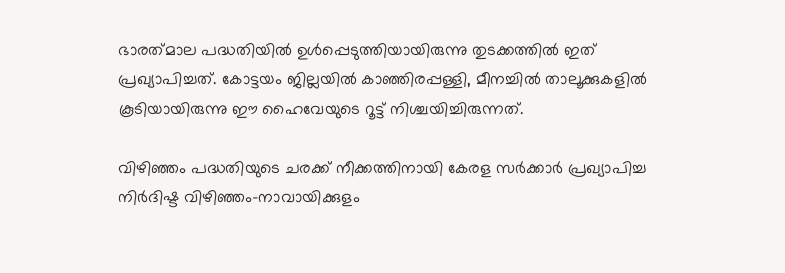ഭാരത്‌മാല പദ്ധതിയിൽ ഉൾപ്പെടുത്തിയായിരുന്നു തുടക്കത്തിൽ ഇത് പ്രഖ്യാപിച്ചത്. കോട്ടയം ജില്ലയിൽ കാഞ്ഞിരപ്പള്ളി, മീനച്ചിൽ താലൂക്കുകളിൽ കൂടിയായിരുന്നു ഈ ഹൈവേയുടെ റൂട്ട് നിശ്ചയിച്ചിരുന്നത്.

വിഴിഞ്ഞം പദ്ധതിയുടെ ചരക്ക് നീക്കത്തിനായി കേരള സർക്കാർ പ്രഖ്യാപിച്ച നിര്‍ദിഷ്ട വിഴിഞ്ഞം-നാവായിക്കുളം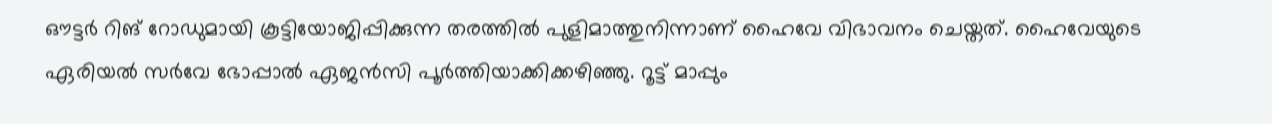ഔട്ടര്‍ റിങ് റോഡുമായി കൂട്ടിയോജിപ്പിക്കുന്ന തരത്തില്‍ പുളിമാത്തുനിന്നാണ് ഹൈവേ വിഭാവനം ചെയ്തത്. ഹൈവേയുടെ
ഏരിയല്‍ സര്‍വേ ഭോപ്പാല്‍ ഏജന്‍സി പൂര്‍ത്തിയാക്കിക്കഴിഞ്ഞു. റൂട്ട് മാപ്പും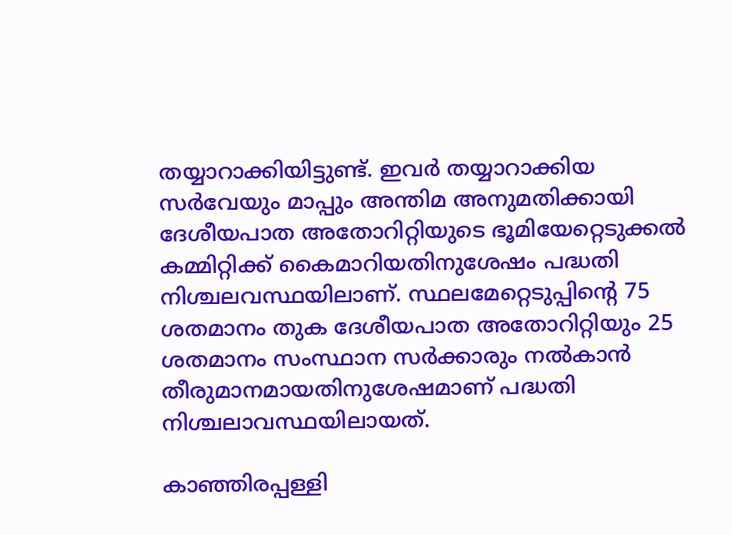തയ്യാറാക്കിയിട്ടുണ്ട്. ഇവര്‍ തയ്യാറാക്കിയ സര്‍വേയും മാപ്പും അന്തിമ അനുമതിക്കായി ദേശീയപാത അതോറിറ്റിയുടെ ഭൂമിയേറ്റെടുക്കല്‍ കമ്മിറ്റിക്ക് കൈമാറിയതിനുശേഷം പദ്ധതി നിശ്ചലവസ്ഥയിലാണ്. സ്ഥലമേറ്റെടുപ്പിന്റെ 75 ശതമാനം തുക ദേശീയപാത അതോറിറ്റിയും 25 ശതമാനം സംസ്ഥാന സര്‍ക്കാരും നല്‍കാൻ തീരുമാനമായതിനുശേഷമാണ് പദ്ധതി നിശ്ചലാവസ്ഥയിലായത്.

കാഞ്ഞിരപ്പള്ളി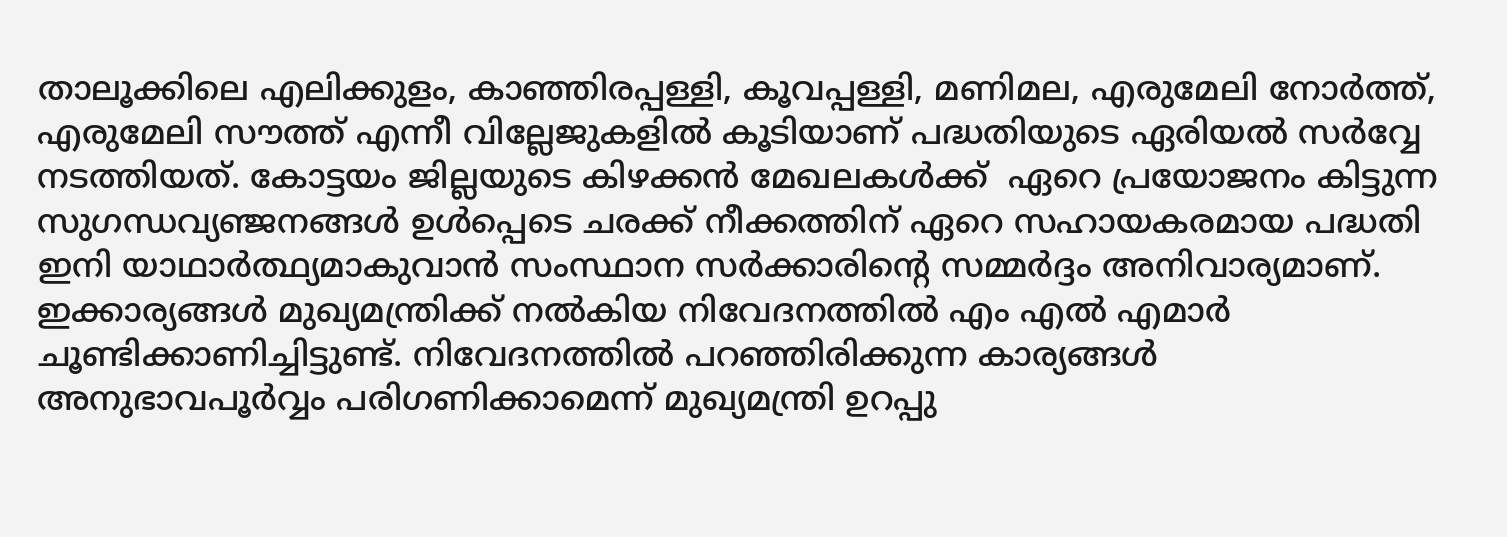താലൂക്കിലെ എലിക്കുളം, കാഞ്ഞിരപ്പള്ളി, കൂവപ്പള്ളി, മണിമല, എരുമേലി നോര്‍ത്ത്, എരുമേലി സൗത്ത് എന്നീ വില്ലേജുകളിൽ കൂടിയാണ് പദ്ധതിയുടെ ഏരിയൽ സർവ്വേ നടത്തിയത്. കോട്ടയം ജില്ലയുടെ കിഴക്കൻ മേഖലകൾക്ക്  ഏറെ പ്രയോജനം കിട്ടുന്ന സുഗന്ധവ്യഞ്ജനങ്ങൾ ഉൾപ്പെടെ ചരക്ക് നീക്കത്തിന് ഏറെ സഹായകരമായ പദ്ധതി ഇനി യാഥാർത്ഥ്യമാകുവാൻ സംസ്ഥാന സർക്കാരിൻ്റെ സമ്മർദ്ദം അനിവാര്യമാണ്. ഇക്കാര്യങ്ങൾ മുഖ്യമന്ത്രിക്ക് നൽകിയ നിവേദനത്തിൽ എം എൽ എമാർ ചൂണ്ടിക്കാണിച്ചിട്ടുണ്ട്. നിവേദനത്തിൽ പറഞ്ഞിരിക്കുന്ന കാര്യങ്ങൾ അനുഭാവപൂർവ്വം പരിഗണിക്കാമെന്ന് മുഖ്യമന്ത്രി ഉറപ്പു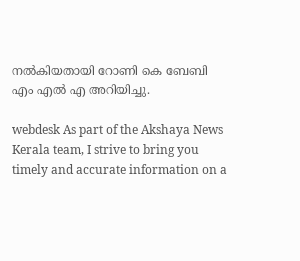നൽകിയതായി റോണി കെ ബേബി എം എൽ എ അറിയിച്ചു.

webdesk As part of the Akshaya News Kerala team, I strive to bring you timely and accurate information on a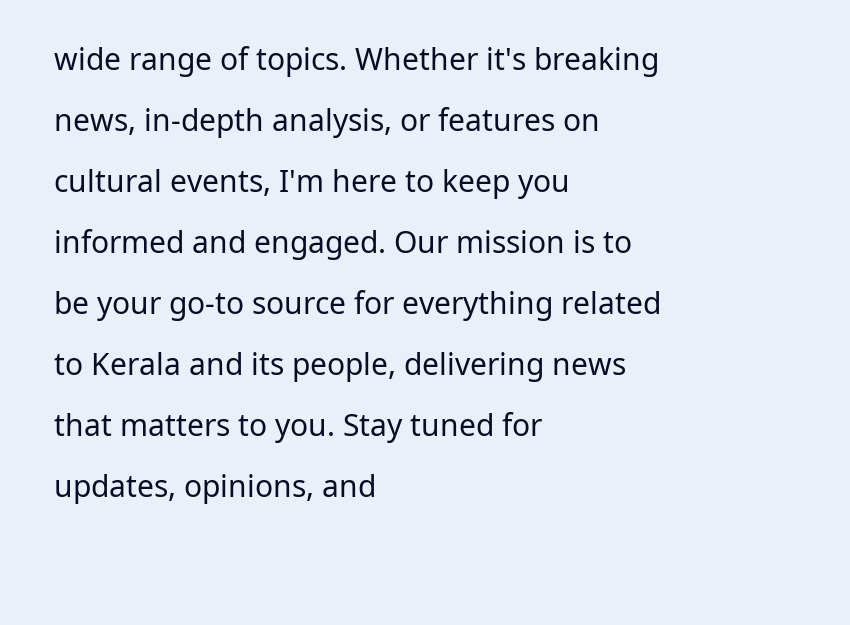wide range of topics. Whether it's breaking news, in-depth analysis, or features on cultural events, I'm here to keep you informed and engaged. Our mission is to be your go-to source for everything related to Kerala and its people, delivering news that matters to you. Stay tuned for updates, opinions, and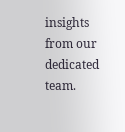insights from our dedicated team.